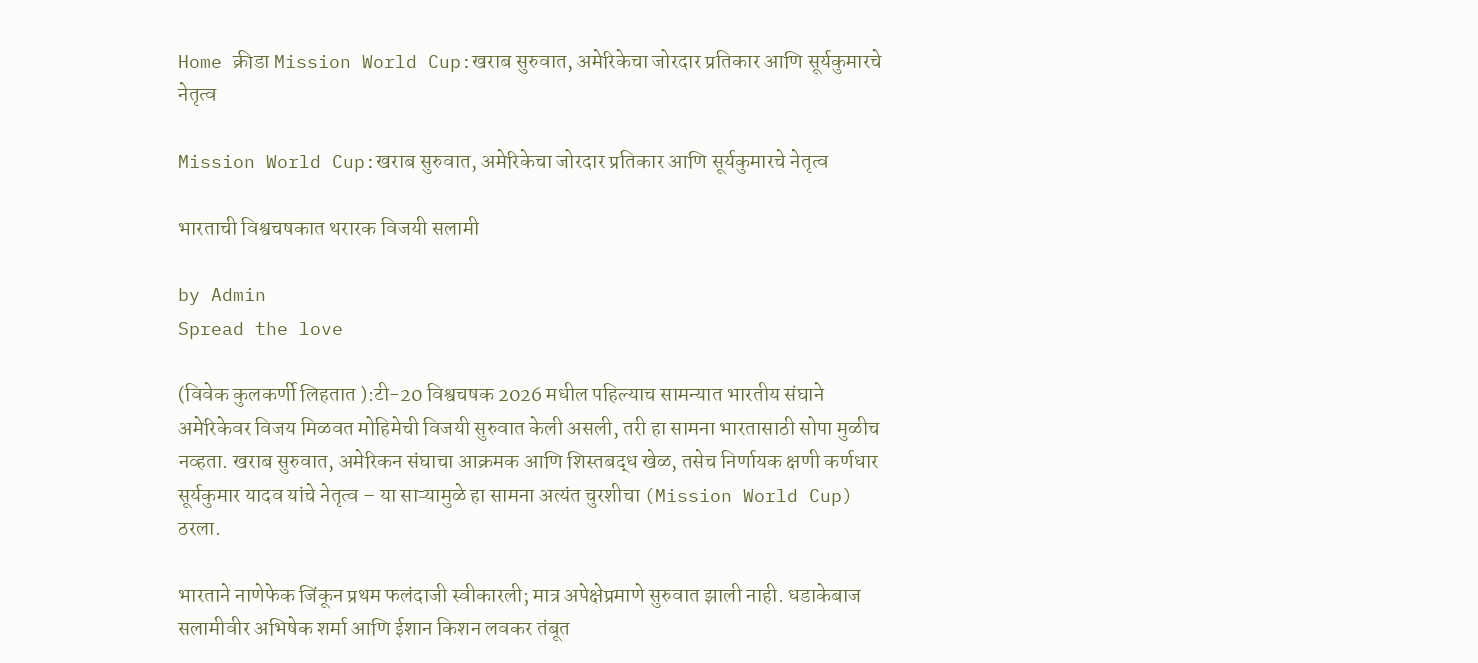Home क्रीडा Mission World Cup:खराब सुरुवात, अमेरिकेचा जोरदार प्रतिकार आणि सूर्यकुमारचे नेतृत्व

Mission World Cup:खराब सुरुवात, अमेरिकेचा जोरदार प्रतिकार आणि सूर्यकुमारचे नेतृत्व

भारताची विश्वचषकात थरारक विजयी सलामी

by Admin
Spread the love

(विवेक कुलकर्णी लिहतात ):टी-20 विश्वचषक 2026 मधील पहिल्याच सामन्यात भारतीय संघाने अमेरिकेवर विजय मिळवत मोहिमेची विजयी सुरुवात केली असली, तरी हा सामना भारतासाठी सोपा मुळीच नव्हता. खराब सुरुवात, अमेरिकन संघाचा आक्रमक आणि शिस्तबद्ध खेळ, तसेच निर्णायक क्षणी कर्णधार सूर्यकुमार यादव यांचे नेतृत्व – या साऱ्यामुळे हा सामना अत्यंत चुरशीचा (Mission World Cup)  ठरला.

भारताने नाणेफेक जिंकून प्रथम फलंदाजी स्वीकारली; मात्र अपेक्षेप्रमाणे सुरुवात झाली नाही. धडाकेबाज सलामीवीर अभिषेक शर्मा आणि ईशान किशन लवकर तंबूत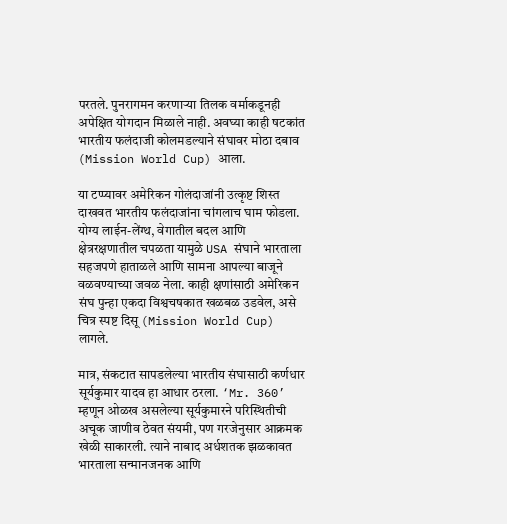परतले. पुनरागमन करणाऱ्या तिलक वर्माकडूनही अपेक्षित योगदान मिळाले नाही. अवघ्या काही षटकांत भारतीय फलंदाजी कोलमडल्याने संघावर मोठा दबाव (Mission World Cup) आला.

या टप्प्यावर अमेरिकन गोलंदाजांनी उत्कृष्ट शिस्त दाखवत भारतीय फलंदाजांना चांगलाच घाम फोडला. योग्य लाईन-लेंग्थ, वेगातील बदल आणि क्षेत्ररक्षणातील चपळता यामुळे USA संघाने भारताला सहजपणे हाताळले आणि सामना आपल्या बाजूने वळवण्याच्या जवळ नेला. काही क्षणांसाठी अमेरिकन संघ पुन्हा एकदा विश्वचषकात खळबळ उडवेल, असे चित्र स्पष्ट दिसू (Mission World Cup)  लागले.

मात्र, संकटात सापडलेल्या भारतीय संघासाठी कर्णधार सूर्यकुमार यादव हा आधार ठरला. ‘Mr. 360’ म्हणून ओळख असलेल्या सूर्यकुमारने परिस्थितीची अचूक जाणीव ठेवत संयमी, पण गरजेनुसार आक्रमक खेळी साकारली. त्याने नाबाद अर्धशतक झळकावत भारताला सन्मानजनक आणि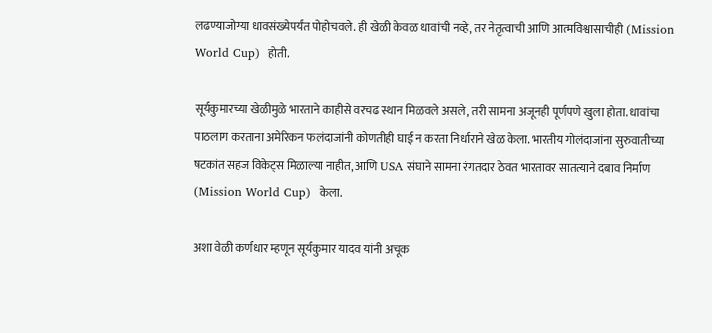लढण्याजोग्या धावसंख्येपर्यंत पोहोचवले. ही खेळी केवळ धावांची नव्हे, तर नेतृत्वाची आणि आत्मविश्वासाचीही (Mission World Cup)  होती.

सूर्यकुमारच्या खेळीमुळे भारताने काहीसे वरचढ स्थान मिळवले असले, तरी सामना अजूनही पूर्णपणे खुला होता. धावांचा पाठलाग करताना अमेरिकन फलंदाजांनी कोणतीही घाई न करता निर्धाराने खेळ केला. भारतीय गोलंदाजांना सुरुवातीच्या षटकांत सहज विकेट्स मिळाल्या नाहीत, आणि USA संघाने सामना रंगतदार ठेवत भारतावर सातत्याने दबाव निर्माण (Mission World Cup)  केला.

अशा वेळी कर्णधार म्हणून सूर्यकुमार यादव यांनी अचूक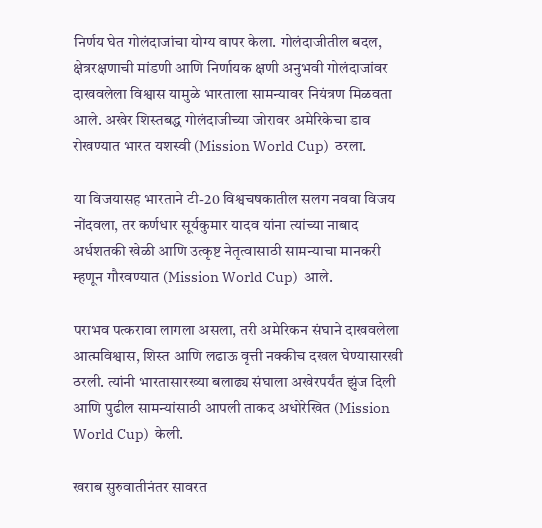निर्णय घेत गोलंदाजांचा योग्य वापर केला. गोलंदाजीतील बदल, क्षेत्ररक्षणाची मांडणी आणि निर्णायक क्षणी अनुभवी गोलंदाजांवर दाखवलेला विश्वास यामुळे भारताला सामन्यावर नियंत्रण मिळवता आले. अखेर शिस्तबद्ध गोलंदाजीच्या जोरावर अमेरिकेचा डाव रोखण्यात भारत यशस्वी (Mission World Cup)  ठरला.

या विजयासह भारताने टी-20 विश्वचषकातील सलग नववा विजय नोंदवला, तर कर्णधार सूर्यकुमार यादव यांना त्यांच्या नाबाद अर्धशतकी खेळी आणि उत्कृष्ट नेतृत्वासाठी सामन्याचा मानकरी म्हणून गौरवण्यात (Mission World Cup)  आले.

पराभव पत्करावा लागला असला, तरी अमेरिकन संघाने दाखवलेला आत्मविश्वास, शिस्त आणि लढाऊ वृत्ती नक्कीच दखल घेण्यासारखी ठरली. त्यांनी भारतासारख्या बलाढ्य संघाला अखेरपर्यंत झुंज दिली आणि पुढील सामन्यांसाठी आपली ताकद अधोरेखित (Mission World Cup)  केली.

खराब सुरुवातीनंतर सावरत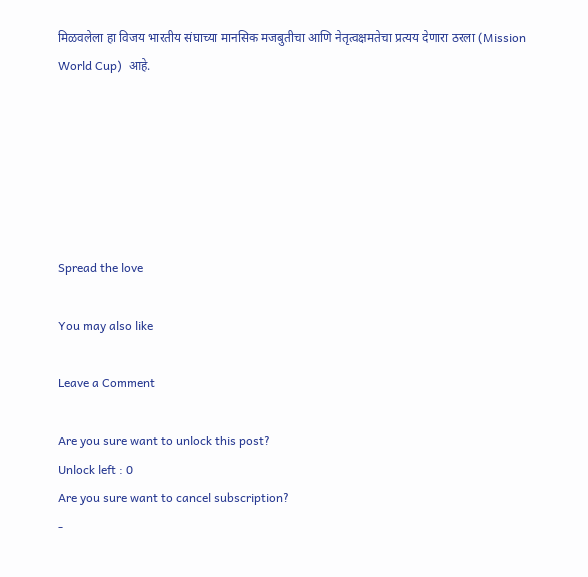मिळवलेला हा विजय भारतीय संघाच्या मानसिक मजबुतीचा आणि नेतृत्वक्षमतेचा प्रत्यय देणारा ठरला (Mission World Cup)  आहे.






Spread the love

You may also like

Leave a Comment

Are you sure want to unlock this post?
Unlock left : 0
Are you sure want to cancel subscription?
-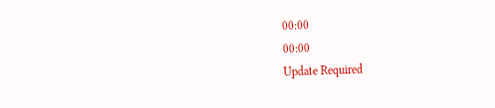00:00
00:00
Update Required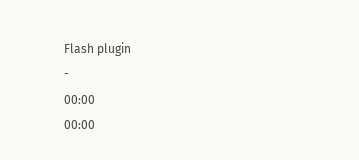Flash plugin
-
00:00
00:00